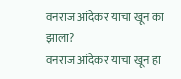वनराज आंदेकर याचा खून का झाला?
वनराज आंदेकर याचा खून हा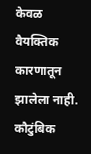केवळ वैयक्तिक कारणातून झालेला नाही. कौटुंबिक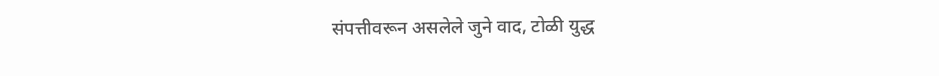संपत्तीवरून असलेले जुने वाद, टोळी युद्ध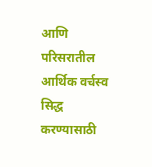आणि परिसरातील आर्थिक वर्चस्व सिद्ध करण्यासाठी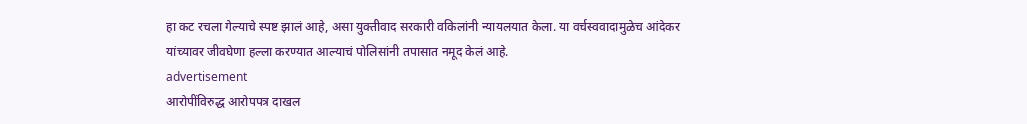हा कट रचला गेल्याचे स्पष्ट झालं आहे, असा युक्तीवाद सरकारी वकिलांनी न्यायलयात केला. या वर्चस्ववादामुळेच आंदेकर यांच्यावर जीवघेणा हल्ला करण्यात आल्याचं पोलिसांनी तपासात नमूद केलं आहे.
advertisement
आरोपींविरुद्ध आरोपपत्र दाखल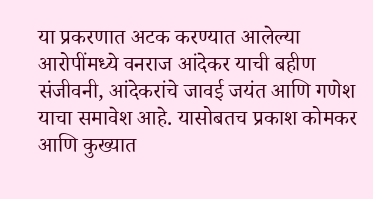या प्रकरणात अटक करण्यात आलेल्या आरोपींमध्ये वनराज आंदेकर याची बहीण संजीवनी, आंदेकरांचे जावई जयंत आणि गणेश याचा समावेश आहे. यासोबतच प्रकाश कोमकर आणि कुख्यात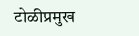टोळीप्रमुख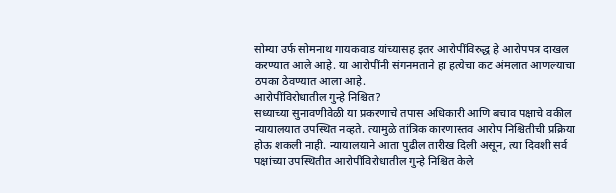सोम्या उर्फ सोमनाथ गायकवाड यांच्यासह इतर आरोपींविरुद्ध हे आरोपपत्र दाखल करण्यात आले आहे. या आरोपींनी संगनमताने हा हत्येचा कट अंमलात आणल्याचा ठपका ठेवण्यात आला आहे.
आरोपींविरोधातील गुन्हे निश्चित?
सध्याच्या सुनावणीवेळी या प्रकरणाचे तपास अधिकारी आणि बचाव पक्षाचे वकील न्यायालयात उपस्थित नव्हते. त्यामुळे तांत्रिक कारणास्तव आरोप निश्चितीची प्रक्रिया होऊ शकली नाही. न्यायालयाने आता पुढील तारीख दिली असून, त्या दिवशी सर्व पक्षांच्या उपस्थितीत आरोपींविरोधातील गुन्हे निश्चित केले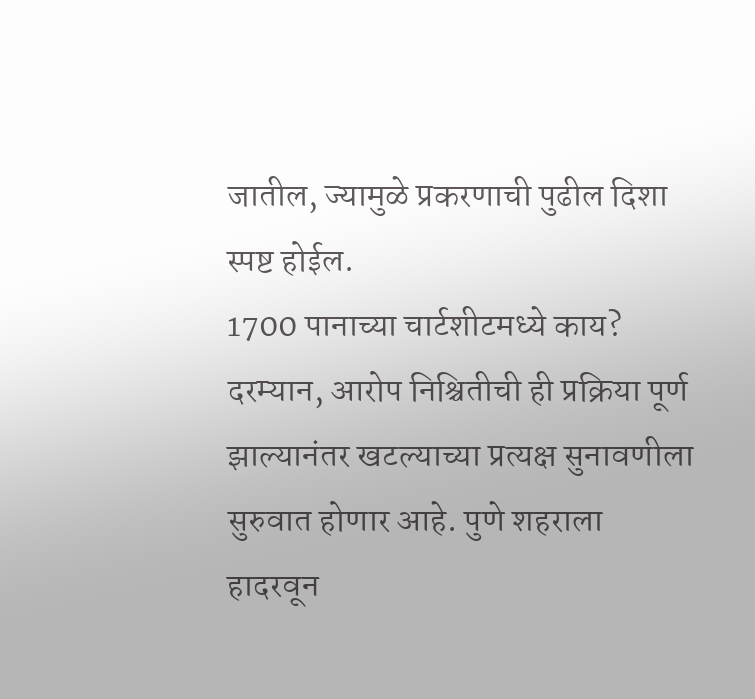जातील, ज्यामुळे प्रकरणाची पुढील दिशा स्पष्ट होईल.
1700 पानाच्या चार्टशीटमध्ये काय?
दरम्यान, आरोप निश्चितीची ही प्रक्रिया पूर्ण झाल्यानंतर खटल्याच्या प्रत्यक्ष सुनावणीला सुरुवात होणार आहे. पुणे शहराला हादरवून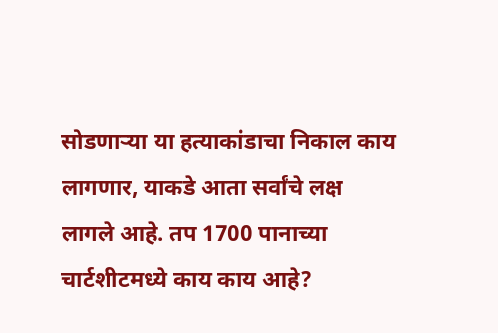सोडणाऱ्या या हत्याकांडाचा निकाल काय लागणार, याकडे आता सर्वांचे लक्ष लागले आहे. तप 1700 पानाच्या चार्टशीटमध्ये काय काय आहे?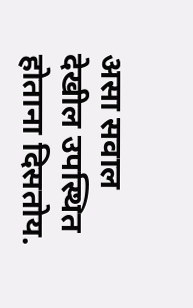असा सवाल देखील उपस्थित होताना दिसतोय.